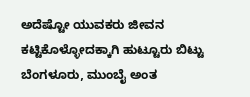ಅದೆಷ್ಟೋ ಯುವಕರು ಜೀವನ ಕಟ್ಟಿಕೊಳ್ಳೋದಕ್ಕಾಗಿ ಹುಟ್ಟೂರು ಬಿಟ್ಟು ಬೆಂಗಳೂರು, ಮುಂಬೈ ಅಂತ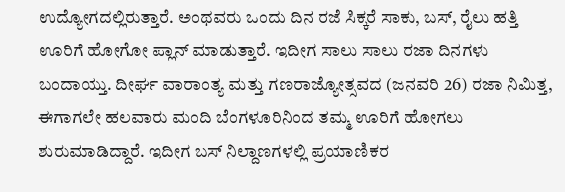ಉದ್ಯೋಗದಲ್ಲಿರುತ್ತಾರೆ. ಅಂಥವರು ಒಂದು ದಿನ ರಜೆ ಸಿಕ್ಕರೆ ಸಾಕು, ಬಸ್, ರೈಲು ಹತ್ತಿ ಊರಿಗೆ ಹೋಗೋ ಪ್ಲಾನ್ ಮಾಡುತ್ತಾರೆ. ಇದೀಗ ಸಾಲು ಸಾಲು ರಜಾ ದಿನಗಳು ಬಂದಾಯ್ತು. ದೀರ್ಘ ವಾರಾಂತ್ಯ ಮತ್ತು ಗಣರಾಜ್ಯೋತ್ಸವದ (ಜನವರಿ 26) ರಜಾ ನಿಮಿತ್ತ, ಈಗಾಗಲೇ ಹಲವಾರು ಮಂದಿ ಬೆಂಗಳೂರಿನಿಂದ ತಮ್ಮ ಊರಿಗೆ ಹೋಗಲು ಶುರುಮಾಡಿದ್ದಾರೆ. ಇದೀಗ ಬಸ್ ನಿಲ್ದಾಣಗಳಲ್ಲಿ ಪ್ರಯಾಣಿಕರ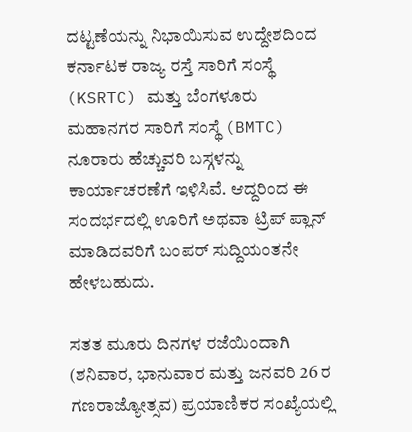ದಟ್ಟಣೆಯನ್ನು ನಿಭಾಯಿಸುವ ಉದ್ದೇಶದಿಂದ ಕರ್ನಾಟಕ ರಾಜ್ಯ ರಸ್ತೆ ಸಾರಿಗೆ ಸಂಸ್ಥೆ (KSRTC) ಮತ್ತು ಬೆಂಗಳೂರು ಮಹಾನಗರ ಸಾರಿಗೆ ಸಂಸ್ಥೆ (BMTC) ನೂರಾರು ಹೆಚ್ಚುವರಿ ಬಸ್ಗಳನ್ನು ಕಾರ್ಯಾಚರಣೆಗೆ ಇಳಿಸಿವೆ. ಆದ್ದರಿಂದ ಈ ಸಂದರ್ಭದಲ್ಲಿ ಊರಿಗೆ ಅಥವಾ ಟ್ರಿಪ್ ಪ್ಲಾನ್ ಮಾಡಿದವರಿಗೆ ಬಂಪರ್ ಸುದ್ದಿಯಂತನೇ ಹೇಳಬಹುದು.

ಸತತ ಮೂರು ದಿನಗಳ ರಜೆಯಿಂದಾಗಿ (ಶನಿವಾರ, ಭಾನುವಾರ ಮತ್ತು ಜನವರಿ 26 ರ ಗಣರಾಜ್ಯೋತ್ಸವ) ಪ್ರಯಾಣಿಕರ ಸಂಖ್ಯೆಯಲ್ಲಿ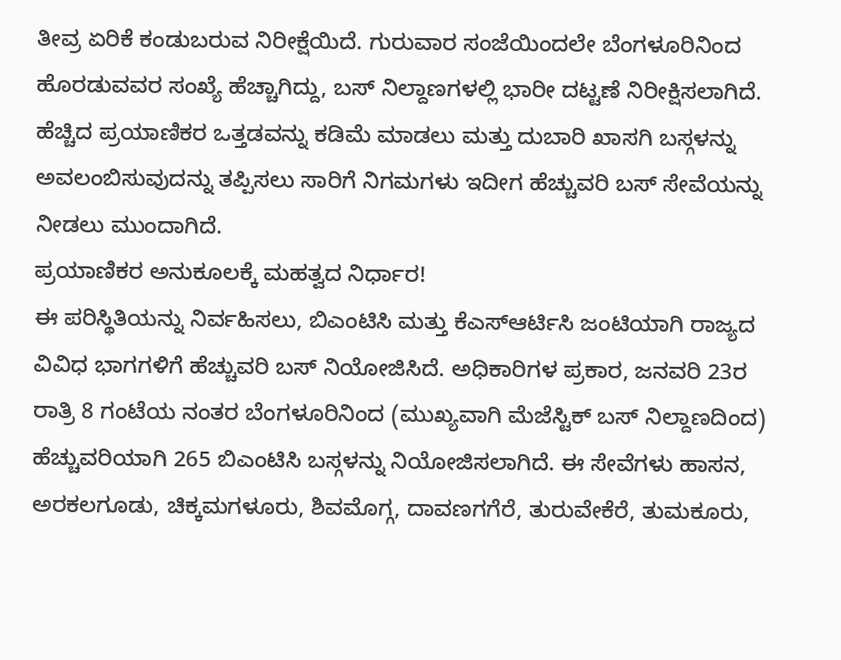ತೀವ್ರ ಏರಿಕೆ ಕಂಡುಬರುವ ನಿರೀಕ್ಷೆಯಿದೆ. ಗುರುವಾರ ಸಂಜೆಯಿಂದಲೇ ಬೆಂಗಳೂರಿನಿಂದ ಹೊರಡುವವರ ಸಂಖ್ಯೆ ಹೆಚ್ಚಾಗಿದ್ದು, ಬಸ್ ನಿಲ್ದಾಣಗಳಲ್ಲಿ ಭಾರೀ ದಟ್ಟಣೆ ನಿರೀಕ್ಷಿಸಲಾಗಿದೆ. ಹೆಚ್ಚಿದ ಪ್ರಯಾಣಿಕರ ಒತ್ತಡವನ್ನು ಕಡಿಮೆ ಮಾಡಲು ಮತ್ತು ದುಬಾರಿ ಖಾಸಗಿ ಬಸ್ಗಳನ್ನು ಅವಲಂಬಿಸುವುದನ್ನು ತಪ್ಪಿಸಲು ಸಾರಿಗೆ ನಿಗಮಗಳು ಇದೀಗ ಹೆಚ್ಚುವರಿ ಬಸ್ ಸೇವೆಯನ್ನು ನೀಡಲು ಮುಂದಾಗಿದೆ.
ಪ್ರಯಾಣಿಕರ ಅನುಕೂಲಕ್ಕೆ ಮಹತ್ವದ ನಿರ್ಧಾರ!
ಈ ಪರಿಸ್ಥಿತಿಯನ್ನು ನಿರ್ವಹಿಸಲು, ಬಿಎಂಟಿಸಿ ಮತ್ತು ಕೆಎಸ್ಆರ್ಟಿಸಿ ಜಂಟಿಯಾಗಿ ರಾಜ್ಯದ ವಿವಿಧ ಭಾಗಗಳಿಗೆ ಹೆಚ್ಚುವರಿ ಬಸ್ ನಿಯೋಜಿಸಿದೆ. ಅಧಿಕಾರಿಗಳ ಪ್ರಕಾರ, ಜನವರಿ 23ರ ರಾತ್ರಿ 8 ಗಂಟೆಯ ನಂತರ ಬೆಂಗಳೂರಿನಿಂದ (ಮುಖ್ಯವಾಗಿ ಮೆಜೆಸ್ಟಿಕ್ ಬಸ್ ನಿಲ್ದಾಣದಿಂದ) ಹೆಚ್ಚುವರಿಯಾಗಿ 265 ಬಿಎಂಟಿಸಿ ಬಸ್ಗಳನ್ನು ನಿಯೋಜಿಸಲಾಗಿದೆ. ಈ ಸೇವೆಗಳು ಹಾಸನ, ಅರಕಲಗೂಡು, ಚಿಕ್ಕಮಗಳೂರು, ಶಿವಮೊಗ್ಗ, ದಾವಣಗಗೆರೆ, ತುರುವೇಕೆರೆ, ತುಮಕೂರು,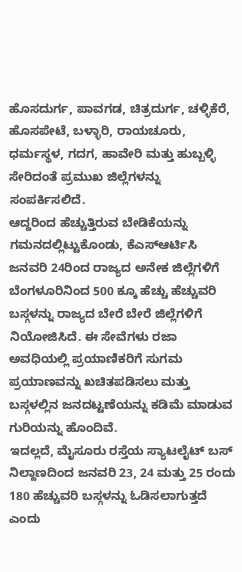ಹೊಸದುರ್ಗ, ಪಾವಗಡ, ಚಿತ್ರದುರ್ಗ, ಚಳ್ಳಿಕೆರೆ, ಹೊಸಪೇಟೆ, ಬಳ್ಳಾರಿ, ರಾಯಚೂರು, ಧರ್ಮಸ್ಥಳ, ಗದಗ, ಹಾವೇರಿ ಮತ್ತು ಹುಬ್ಬಳ್ಳಿ ಸೇರಿದಂತೆ ಪ್ರಮುಖ ಜಿಲ್ಲೆಗಳನ್ನು ಸಂಪರ್ಕಿಸಲಿದೆ.
ಆದ್ದರಿಂದ ಹೆಚ್ಚುತ್ತಿರುವ ಬೇಡಿಕೆಯನ್ನು ಗಮನದಲ್ಲಿಟ್ಟುಕೊಂಡು, ಕೆಎಸ್ಆರ್ಟಿಸಿ ಜನವರಿ 24ರಿಂದ ರಾಜ್ಯದ ಅನೇಕ ಜಿಲ್ಲೆಗಳಿಗೆ ಬೆಂಗಳೂರಿನಿಂದ 500 ಕ್ಕೂ ಹೆಚ್ಚು ಹೆಚ್ಚುವರಿ ಬಸ್ಗಳನ್ನು ರಾಜ್ಯದ ಬೇರೆ ಬೇರೆ ಜಿಲ್ಲೆಗಳಿಗೆ ನಿಯೋಜಿಸಿದೆ. ಈ ಸೇವೆಗಳು ರಜಾ ಅವಧಿಯಲ್ಲಿ ಪ್ರಯಾಣಿಕರಿಗೆ ಸುಗಮ ಪ್ರಯಾಣವನ್ನು ಖಚಿತಪಡಿಸಲು ಮತ್ತು ಬಸ್ಗಳಲ್ಲಿನ ಜನದಟ್ಟಣೆಯನ್ನು ಕಡಿಮೆ ಮಾಡುವ ಗುರಿಯನ್ನು ಹೊಂದಿವೆ.
ಇದಲ್ಲದೆ, ಮೈಸೂರು ರಸ್ತೆಯ ಸ್ಯಾಟಲೈಟ್ ಬಸ್ ನಿಲ್ದಾಣದಿಂದ ಜನವರಿ 23, 24 ಮತ್ತು 25 ರಂದು 180 ಹೆಚ್ಚುವರಿ ಬಸ್ಗಳನ್ನು ಓಡಿಸಲಾಗುತ್ತದೆ ಎಂದು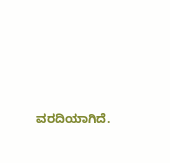ವರದಿಯಾಗಿದೆ.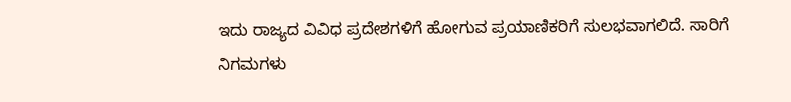ಇದು ರಾಜ್ಯದ ವಿವಿಧ ಪ್ರದೇಶಗಳಿಗೆ ಹೋಗುವ ಪ್ರಯಾಣಿಕರಿಗೆ ಸುಲಭವಾಗಲಿದೆ. ಸಾರಿಗೆ ನಿಗಮಗಳು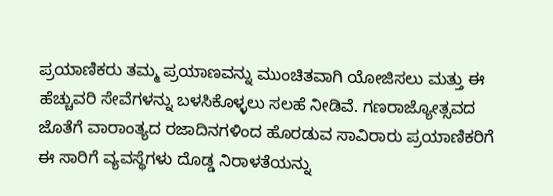ಪ್ರಯಾಣಿಕರು ತಮ್ಮ ಪ್ರಯಾಣವನ್ನು ಮುಂಚಿತವಾಗಿ ಯೋಜಿಸಲು ಮತ್ತು ಈ ಹೆಚ್ಚುವರಿ ಸೇವೆಗಳನ್ನು ಬಳಸಿಕೊಳ್ಳಲು ಸಲಹೆ ನೀಡಿವೆ. ಗಣರಾಜ್ಯೋತ್ಸವದ ಜೊತೆಗೆ ವಾರಾಂತ್ಯದ ರಜಾದಿನಗಳಿಂದ ಹೊರಡುವ ಸಾವಿರಾರು ಪ್ರಯಾಣಿಕರಿಗೆ ಈ ಸಾರಿಗೆ ವ್ಯವಸ್ಥೆಗಳು ದೊಡ್ಡ ನಿರಾಳತೆಯನ್ನು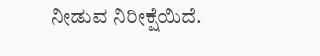ನೀಡುವ ನಿರೀಕ್ಷೆಯಿದೆ.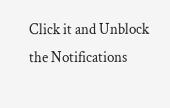Click it and Unblock the Notifications